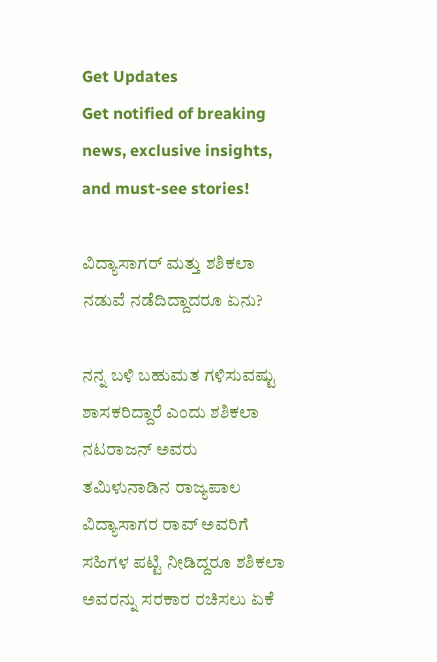Get Updates
Get notified of breaking news, exclusive insights, and must-see stories!

ವಿದ್ಯಾಸಾಗರ್ ಮತ್ತು ಶಶಿಕಲಾ ನಡುವೆ ನಡೆದಿದ್ದಾದರೂ ಏನು?

ನನ್ನ ಬಳಿ ಬಹುಮತ ಗಳಿಸುವಷ್ಟು ಶಾಸಕರಿದ್ದಾರೆ ಎಂದು ಶಶಿಕಲಾ ನಟರಾಜನ್ ಅವರು ತಮಿಳುನಾಡಿನ ರಾಜ್ಯಪಾಲ ವಿದ್ಯಾಸಾಗರ ರಾವ್ ಅವರಿಗೆ ಸಹಿಗಳ ಪಟ್ಟಿ ನೀಡಿದ್ದರೂ ಶಶಿಕಲಾ ಅವರನ್ನು ಸರಕಾರ ರಚಿಸಲು ಏಕೆ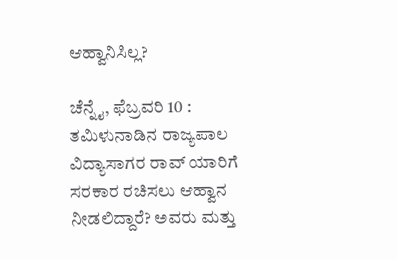ಆಹ್ವಾನಿಸಿಲ್ಲ?

ಚೆನ್ನೈ, ಫೆಬ್ರವರಿ 10 : ತಮಿಳುನಾಡಿನ ರಾಜ್ಯಪಾಲ ವಿದ್ಯಾಸಾಗರ ರಾವ್ ಯಾರಿಗೆ ಸರಕಾರ ರಚಿಸಲು ಆಹ್ವಾನ ನೀಡಲಿದ್ದಾರೆ? ಅವರು ಮತ್ತು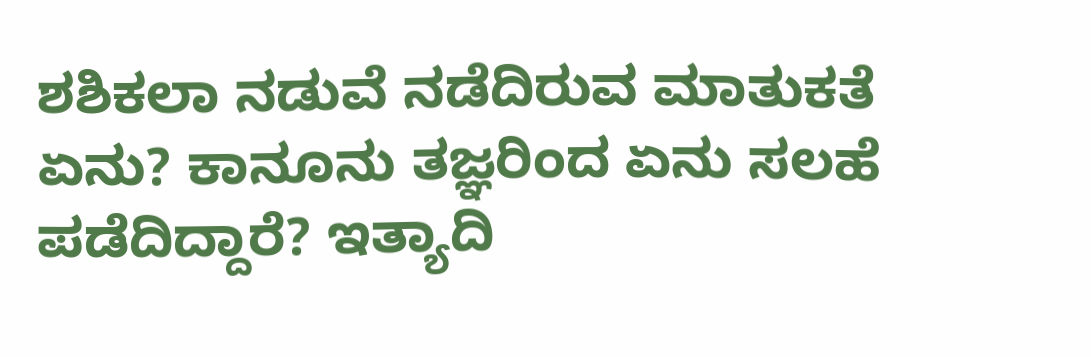ಶಶಿಕಲಾ ನಡುವೆ ನಡೆದಿರುವ ಮಾತುಕತೆ ಏನು? ಕಾನೂನು ತಜ್ಞರಿಂದ ಏನು ಸಲಹೆ ಪಡೆದಿದ್ದಾರೆ? ಇತ್ಯಾದಿ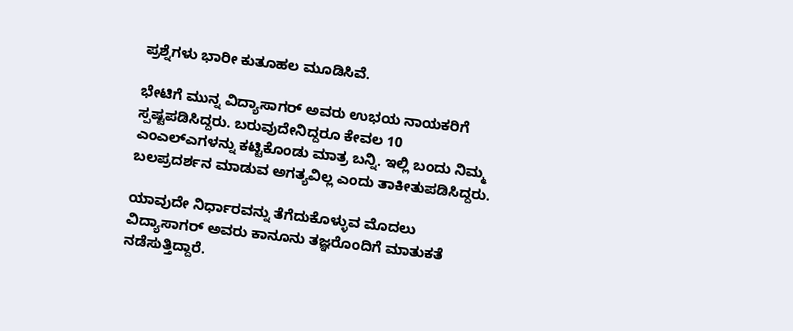ಪ್ರಶ್ನೆಗಳು ಭಾರೀ ಕುತೂಹಲ ಮೂಡಿಸಿವೆ.

ಭೇಟಿಗೆ ಮುನ್ನ ವಿದ್ಯಾಸಾಗರ್ ಅವರು ಉಭಯ ನಾಯಕರಿಗೆ ಸ್ಪಷ್ಟಪಡಿಸಿದ್ದರು. ಬರುವುದೇನಿದ್ದರೂ ಕೇವಲ 10 ಎಂಎಲ್ಎಗಳನ್ನು ಕಟ್ಟಿಕೊಂಡು ಮಾತ್ರ ಬನ್ನಿ. ಇಲ್ಲಿ ಬಂದು ನಿಮ್ಮ ಬಲಪ್ರದರ್ಶನ ಮಾಡುವ ಅಗತ್ಯವಿಲ್ಲ ಎಂದು ತಾಕೀತುಪಡಿಸಿದ್ದರು.

ಯಾವುದೇ ನಿರ್ಧಾರವನ್ನು ತೆಗೆದುಕೊಳ್ಳುವ ಮೊದಲು ವಿದ್ಯಾಸಾಗರ್ ಅವರು ಕಾನೂನು ತಜ್ಞರೊಂದಿಗೆ ಮಾತುಕತೆ ನಡೆಸುತ್ತಿದ್ದಾರೆ.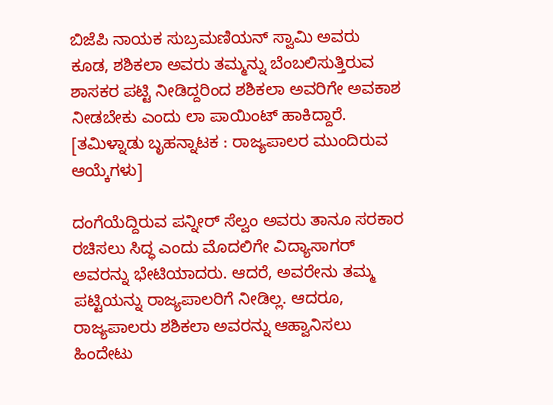ಬಿಜೆಪಿ ನಾಯಕ ಸುಬ್ರಮಣಿಯನ್ ಸ್ವಾಮಿ ಅವರು ಕೂಡ, ಶಶಿಕಲಾ ಅವರು ತಮ್ಮನ್ನು ಬೆಂಬಲಿಸುತ್ತಿರುವ ಶಾಸಕರ ಪಟ್ಟಿ ನೀಡಿದ್ದರಿಂದ ಶಶಿಕಲಾ ಅವರಿಗೇ ಅವಕಾಶ ನೀಡಬೇಕು ಎಂದು ಲಾ ಪಾಯಿಂಟ್ ಹಾಕಿದ್ದಾರೆ. [ತಮಿಳ್ನಾಡು ಬೃಹನ್ನಾಟಕ : ರಾಜ್ಯಪಾಲರ ಮುಂದಿರುವ ಆಯ್ಕೆಗಳು]

ದಂಗೆಯೆದ್ದಿರುವ ಪನ್ನೀರ್ ಸೆಲ್ವಂ ಅವರು ತಾನೂ ಸರಕಾರ ರಚಿಸಲು ಸಿದ್ಧ ಎಂದು ಮೊದಲಿಗೇ ವಿದ್ಯಾಸಾಗರ್ ಅವರನ್ನು ಭೇಟಿಯಾದರು. ಆದರೆ, ಅವರೇನು ತಮ್ಮ ಪಟ್ಟಿಯನ್ನು ರಾಜ್ಯಪಾಲರಿಗೆ ನೀಡಿಲ್ಲ. ಆದರೂ, ರಾಜ್ಯಪಾಲರು ಶಶಿಕಲಾ ಅವರನ್ನು ಆಹ್ವಾನಿಸಲು ಹಿಂದೇಟು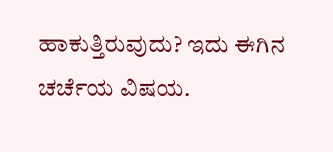ಹಾಕುತ್ತಿರುವುದು? ಇದು ಈಗಿನ ಚರ್ಚೆಯ ವಿಷಯ.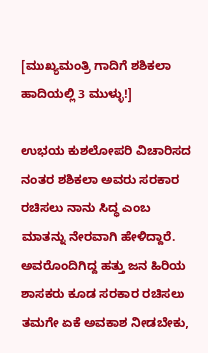[ಮುಖ್ಯಮಂತ್ರಿ ಗಾದಿಗೆ ಶಶಿಕಲಾ ಹಾದಿಯಲ್ಲಿ 3 ಮುಳ್ಳು!]

ಉಭಯ ಕುಶಲೋಪರಿ ವಿಚಾರಿಸದ ನಂತರ ಶಶಿಕಲಾ ಅವರು ಸರಕಾರ ರಚಿಸಲು ನಾನು ಸಿದ್ಧ ಎಂಬ ಮಾತನ್ನು ನೇರವಾಗಿ ಹೇಳಿದ್ದಾರೆ. ಅವರೊಂದಿಗಿದ್ದ ಹತ್ತು ಜನ ಹಿರಿಯ ಶಾಸಕರು ಕೂಡ ಸರಕಾರ ರಚಿಸಲು ತಮಗೇ ಏಕೆ ಅವಕಾಶ ನೀಡಬೇಕು,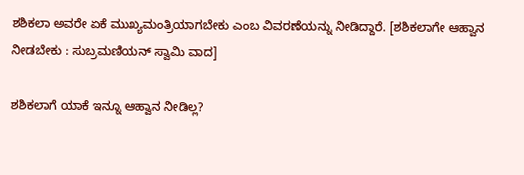ಶಶಿಕಲಾ ಅವರೇ ಏಕೆ ಮುಖ್ಯಮಂತ್ರಿಯಾಗಬೇಕು ಎಂಬ ವಿವರಣೆಯನ್ನು ನೀಡಿದ್ದಾರೆ. [ಶಶಿಕಲಾಗೇ ಆಹ್ವಾನ ನೀಡಬೇಕು : ಸುಬ್ರಮಣಿಯನ್ ಸ್ವಾಮಿ ವಾದ]

ಶಶಿಕಲಾಗೆ ಯಾಕೆ ಇನ್ನೂ ಆಹ್ವಾನ ನೀಡಿಲ್ಲ?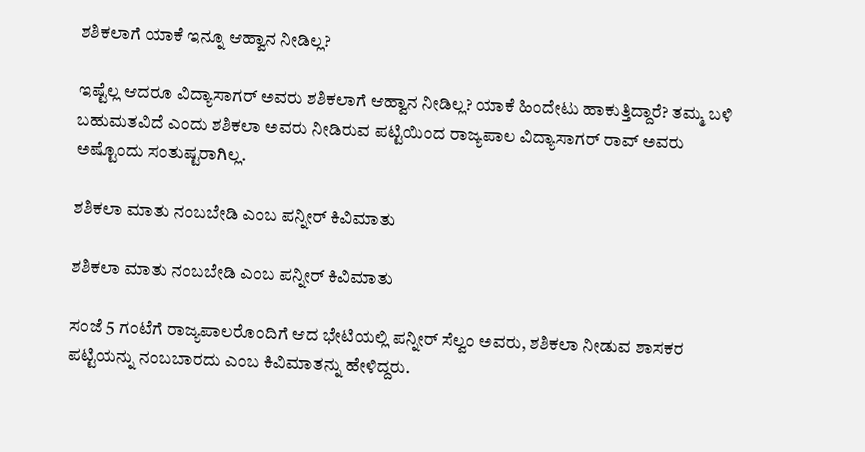ಶಶಿಕಲಾಗೆ ಯಾಕೆ ಇನ್ನೂ ಆಹ್ವಾನ ನೀಡಿಲ್ಲ?

ಇಷ್ಟೆಲ್ಲ ಆದರೂ ವಿದ್ಯಾಸಾಗರ್ ಅವರು ಶಶಿಕಲಾಗೆ ಆಹ್ವಾನ ನೀಡಿಲ್ಲ? ಯಾಕೆ ಹಿಂದೇಟು ಹಾಕುತ್ತಿದ್ದಾರೆ? ತಮ್ಮ ಬಳಿ ಬಹುಮತವಿದೆ ಎಂದು ಶಶಿಕಲಾ ಅವರು ನೀಡಿರುವ ಪಟ್ಟಿಯಿಂದ ರಾಜ್ಯಪಾಲ ವಿದ್ಯಾಸಾಗರ್ ರಾವ್ ಅವರು ಅಷ್ಟೊಂದು ಸಂತುಷ್ಟರಾಗಿಲ್ಲ.

ಶಶಿಕಲಾ ಮಾತು ನಂಬಬೇಡಿ ಎಂಬ ಪನ್ನೀರ್ ಕಿವಿಮಾತು

ಶಶಿಕಲಾ ಮಾತು ನಂಬಬೇಡಿ ಎಂಬ ಪನ್ನೀರ್ ಕಿವಿಮಾತು

ಸಂಜೆ 5 ಗಂಟೆಗೆ ರಾಜ್ಯಪಾಲರೊಂದಿಗೆ ಆದ ಭೇಟಿಯಲ್ಲಿ ಪನ್ನೀರ್ ಸೆಲ್ವಂ ಅವರು, ಶಶಿಕಲಾ ನೀಡುವ ಶಾಸಕರ ಪಟ್ಟಿಯನ್ನು ನಂಬಬಾರದು ಎಂಬ ಕಿವಿಮಾತನ್ನು ಹೇಳಿದ್ದರು.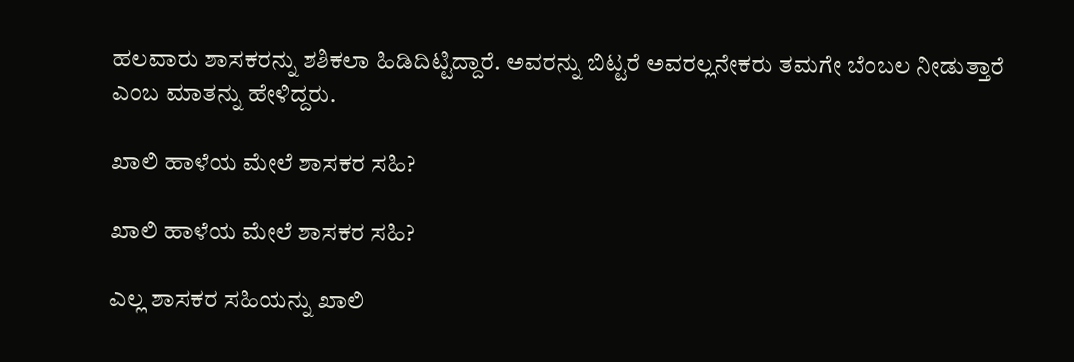ಹಲವಾರು ಶಾಸಕರನ್ನು ಶಶಿಕಲಾ ಹಿಡಿದಿಟ್ಟಿದ್ದಾರೆ. ಅವರನ್ನು ಬಿಟ್ಟರೆ ಅವರಲ್ಲನೇಕರು ತಮಗೇ ಬೆಂಬಲ ನೀಡುತ್ತಾರೆ ಎಂಬ ಮಾತನ್ನು ಹೇಳಿದ್ದರು.

ಖಾಲಿ ಹಾಳೆಯ ಮೇಲೆ ಶಾಸಕರ ಸಹಿ?

ಖಾಲಿ ಹಾಳೆಯ ಮೇಲೆ ಶಾಸಕರ ಸಹಿ?

ಎಲ್ಲ ಶಾಸಕರ ಸಹಿಯನ್ನು ಖಾಲಿ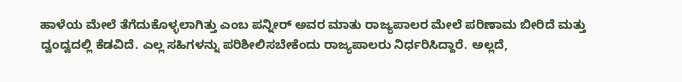ಹಾಳೆಯ ಮೇಲೆ ತೆಗೆದುಕೊಳ್ಳಲಾಗಿತ್ತು ಎಂಬ ಪನ್ನೀರ್ ಅವರ ಮಾತು ರಾಜ್ಯಪಾಲರ ಮೇಲೆ ಪರಿಣಾಮ ಬೀರಿದೆ ಮತ್ತು ದ್ವಂದ್ವದಲ್ಲಿ ಕೆಡವಿದೆ. ಎಲ್ಲ ಸಹಿಗಳನ್ನು ಪರಿಶೀಲಿಸಬೇಕೆಂದು ರಾಜ್ಯಪಾಲರು ನಿರ್ಧರಿಸಿದ್ದಾರೆ. ಅಲ್ಲದೆ,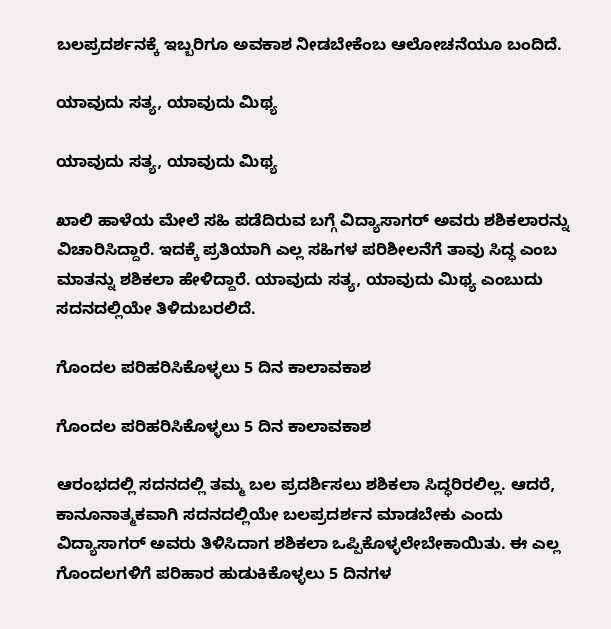ಬಲಪ್ರದರ್ಶನಕ್ಕೆ ಇಬ್ಬರಿಗೂ ಅವಕಾಶ ನೀಡಬೇಕೆಂಬ ಆಲೋಚನೆಯೂ ಬಂದಿದೆ.

ಯಾವುದು ಸತ್ಯ, ಯಾವುದು ಮಿಥ್ಯ

ಯಾವುದು ಸತ್ಯ, ಯಾವುದು ಮಿಥ್ಯ

ಖಾಲಿ ಹಾಳೆಯ ಮೇಲೆ ಸಹಿ ಪಡೆದಿರುವ ಬಗ್ಗೆ ವಿದ್ಯಾಸಾಗರ್ ಅವರು ಶಶಿಕಲಾರನ್ನು ವಿಚಾರಿಸಿದ್ದಾರೆ. ಇದಕ್ಕೆ ಪ್ರತಿಯಾಗಿ ಎಲ್ಲ ಸಹಿಗಳ ಪರಿಶೀಲನೆಗೆ ತಾವು ಸಿದ್ಧ ಎಂಬ ಮಾತನ್ನು ಶಶಿಕಲಾ ಹೇಳಿದ್ದಾರೆ. ಯಾವುದು ಸತ್ಯ, ಯಾವುದು ಮಿಥ್ಯ ಎಂಬುದು ಸದನದಲ್ಲಿಯೇ ತಿಳಿದುಬರಲಿದೆ.

ಗೊಂದಲ ಪರಿಹರಿಸಿಕೊಳ್ಳಲು 5 ದಿನ ಕಾಲಾವಕಾಶ

ಗೊಂದಲ ಪರಿಹರಿಸಿಕೊಳ್ಳಲು 5 ದಿನ ಕಾಲಾವಕಾಶ

ಆರಂಭದಲ್ಲಿ ಸದನದಲ್ಲಿ ತಮ್ಮ ಬಲ ಪ್ರದರ್ಶಿಸಲು ಶಶಿಕಲಾ ಸಿದ್ಧರಿರಲಿಲ್ಲ. ಆದರೆ, ಕಾನೂನಾತ್ಮಕವಾಗಿ ಸದನದಲ್ಲಿಯೇ ಬಲಪ್ರದರ್ಶನ ಮಾಡಬೇಕು ಎಂದು ವಿದ್ಯಾಸಾಗರ್ ಅವರು ತಿಳಿಸಿದಾಗ ಶಶಿಕಲಾ ಒಪ್ಪಿಕೊಳ್ಳಲೇಬೇಕಾಯಿತು. ಈ ಎಲ್ಲ ಗೊಂದಲಗಳಿಗೆ ಪರಿಹಾರ ಹುಡುಕಿಕೊಳ್ಳಲು 5 ದಿನಗಳ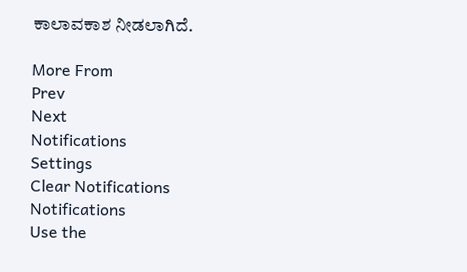ಕಾಲಾವಕಾಶ ನೀಡಲಾಗಿದೆ.

More From
Prev
Next
Notifications
Settings
Clear Notifications
Notifications
Use the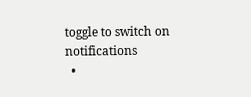toggle to switch on notifications
  •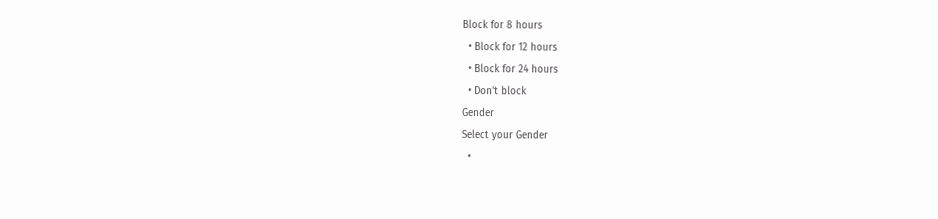Block for 8 hours
  • Block for 12 hours
  • Block for 24 hours
  • Don't block
Gender
Select your Gender
  •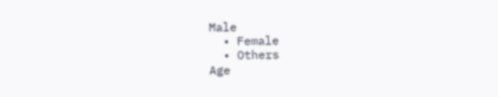Male
  • Female
  • Others
Age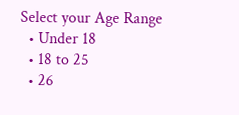Select your Age Range
  • Under 18
  • 18 to 25
  • 26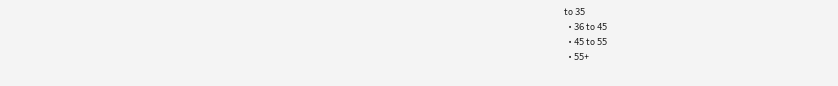to 35
  • 36 to 45
  • 45 to 55
  • 55+